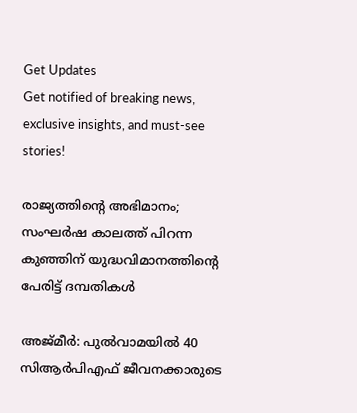Get Updates
Get notified of breaking news, exclusive insights, and must-see stories!

രാജ്യത്തിന്‍റെ അഭിമാനം; സംഘര്‍ഷ കാലത്ത് പിറന്ന കുഞ്ഞിന് യുദ്ധവിമാനത്തിന്‍റെ പേരിട്ട് ദമ്പതികള്‍

അജ്മീര്‍: പുല്‍വാമയില്‍ 40 സിആര്‍പിഎഫ് ജീവനക്കാരുടെ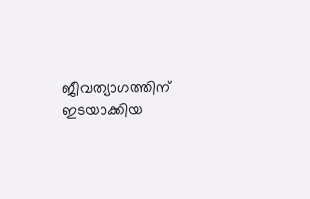ജീവത്യാഗത്തിന് ഇടയാക്കിയ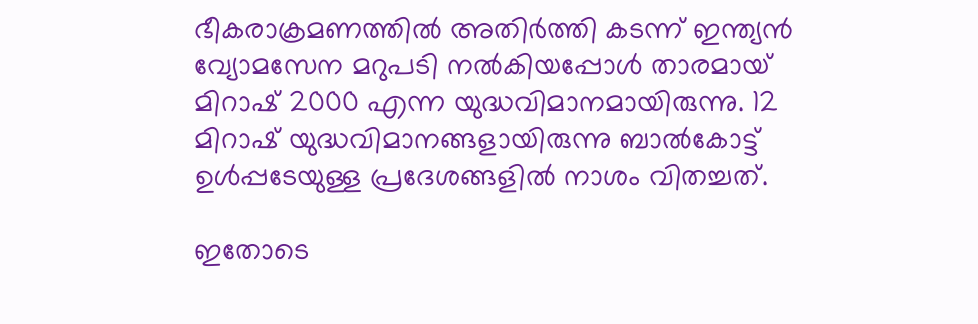ഭീകരാക്രമണത്തില്‍ അതിര്‍ത്തി കടന്ന് ഇന്ത്യന്‍ വ്യോമസേന മറുപടി നല്‍കിയപ്പോള്‍ താരമായ് മിറാഷ് 2000 എന്ന യുദ്ധവിമാനമായിരുന്നു. 12 മിറാഷ് യുദ്ധവിമാനങ്ങളായിരുന്നു ബാല്‍കോട്ട് ഉള്‍പ്പടേയുള്ള പ്രദേശങ്ങളില്‍ നാശം വിതച്ചത്.

ഇതോടെ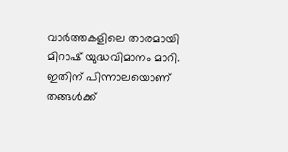വാര്‍ത്തകളിലെ താരമായി മിറാഷ് യുദ്ധവിമാനം മാറി. ഇതിന് പിന്നാലയൊണ് തങ്ങള്‍ക്ക്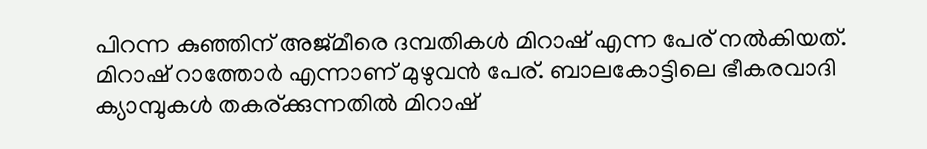പിറന്ന കുഞ്ഞിന് അജ്മീരെ ദമ്പതികള്‍ മിറാഷ് എന്ന പേര് നല്‍കിയത്. മിറാഷ് റാത്തോര്‍ എന്നാണ് മുഴുവന്‍ പേര്. ബാലകോട്ടിലെ ഭീകരവാദി ക്യാമ്പുകള്‍ തകര്ക്കുന്നതില്‍ മിറാഷ്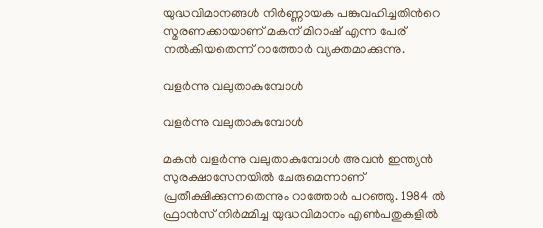യുദ്ധവിമാനങ്ങള്‍ നിര്‍ണ്ണായക പങ്കുവഹിച്ചതിന്‍റെ സ്മരണക്കായാണ് മകന് മിറാഷ് എന്ന പേര് നല്‍കിയതെന്ന് റാത്തോര്‍ വ്യക്തമാക്കുന്നു.

വളർന്നു വലുതാകുമ്പോൾ

വളർന്നു വലുതാകുമ്പോൾ

മകൻ വളർന്നു വലുതാകുമ്പോൾ അവൻ ഇന്ത്യന്‍ സുരക്ഷാസേനയിൽ ചേരുമെന്നാണ് പ്രതീക്ഷിക്കുന്നതെന്നും റാത്തോർ പറഞ്ഞു. 1984 ല്‍ ഫ്രാന്‍സ് നിര്‍മ്മിച്ച യുദ്ധവിമാനം എണ്‍പതുകളില്‍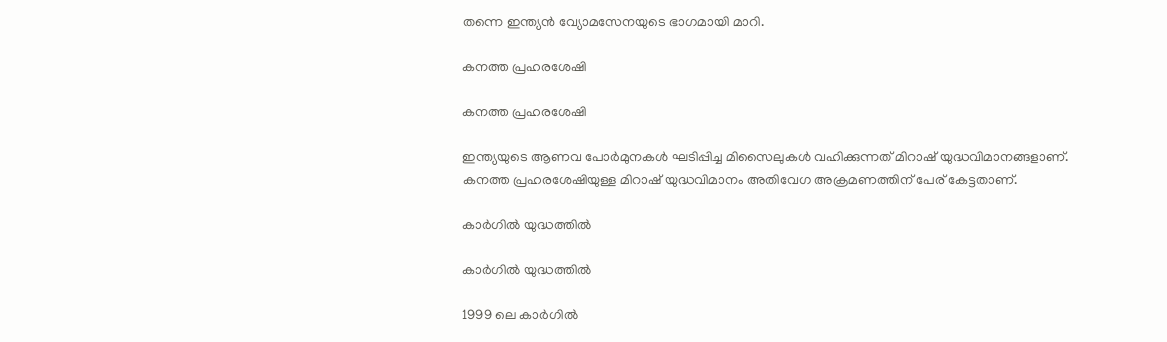തന്നെ ഇന്ത്യന്‍ വ്യോമസേനയുടെ ഭാഗമായി മാറി.

കനത്ത പ്രഹരശേഷി

കനത്ത പ്രഹരശേഷി

ഇന്ത്യയുടെ ആണവ പോര്‍മുനകള്‍ ഘടിപ്പിച്ച മിസൈലുകള്‍ വഹിക്കുന്നത് മിറാഷ് യുദ്ധവിമാനങ്ങളാണ്. കനത്ത പ്രഹരശേഷിയുള്ള മിറാഷ് യുദ്ധവിമാനം അതിവേഗ അക്രമണത്തിന് പേര് കേട്ടതാണ്.

കാര്‍ഗില്‍ യുദ്ധത്തില്‍

കാര്‍ഗില്‍ യുദ്ധത്തില്‍

1999 ലെ കാര്‍ഗില്‍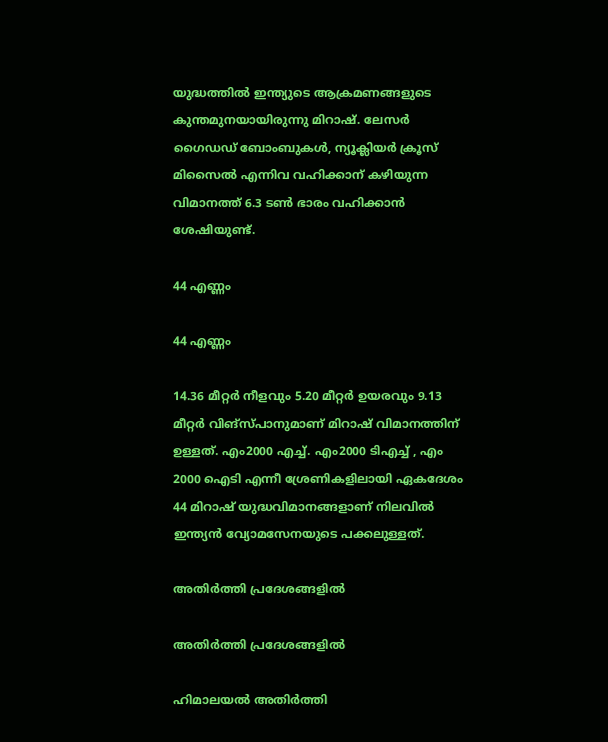യുദ്ധത്തില്‍ ഇന്ത്യുടെ ആക്രമണങ്ങളുടെ കുന്തമുനയായിരുന്നു മിറാഷ്. ലേസര്‍ ഗൈഡഡ് ബോംബുകള്‍, ന്യൂക്ലിയര്‍ ക്രൂസ് മിസൈല്‍ എന്നിവ വഹിക്കാന‍് കഴിയുന്ന വിമാനത്ത് 6.3 ടണ്‍ ഭാരം വഹിക്കാന്‍ ശേഷിയുണ്ട്.

44 എണ്ണം

44 എണ്ണം

14.36 മീറ്റര്‍ നീളവും 5.20 മീറ്റര്‍ ഉയരവും 9.13 മീറ്റര്‍ വിങ്സ്പാനുമാണ് മിറാഷ് വിമാനത്തിന് ഉള്ളത്. എം2000 എച്ച്. എം2000 ടിഎച്ച് , എം 2000 ഐടി എന്നീ ശ്രേണികളിലായി ഏകദേശം 44 മിറാഷ് യുദ്ധവിമാനങ്ങളാണ് നിലവില്‍ ഇന്ത്യന്‍ വ്യോമസേനയുടെ പക്കലുള്ളത്.

അതിര്‍ത്തി പ്രദേശങ്ങളില്‍

അതിര്‍ത്തി പ്രദേശങ്ങളില്‍

ഹിമാലയല്‍ അതിര്‍ത്തി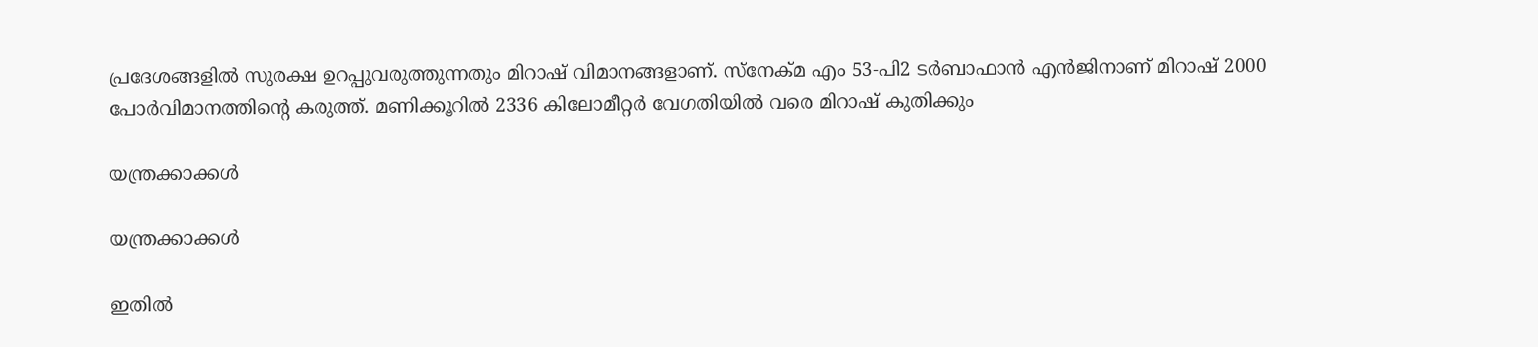പ്രദേശങ്ങളില്‍ സുരക്ഷ ഉറപ്പുവരുത്തുന്നതും മിറാഷ് വിമാനങ്ങളാണ്. സ്നേക്മ എം 53-പി2 ടര്‍ബാഫാന്‍ എന്‍ജിനാണ് മിറാഷ് 2000 പോര്‍വിമാനത്തിന്‍റെ കരുത്ത്. മണിക്കൂറില്‍ 2336 കിലോമീറ്റര്‍ വേഗതിയില്‍ വരെ മിറാഷ് കുതിക്കും

യന്ത്രക്കാക്കള്‍

യന്ത്രക്കാക്കള്‍

ഇതില്‍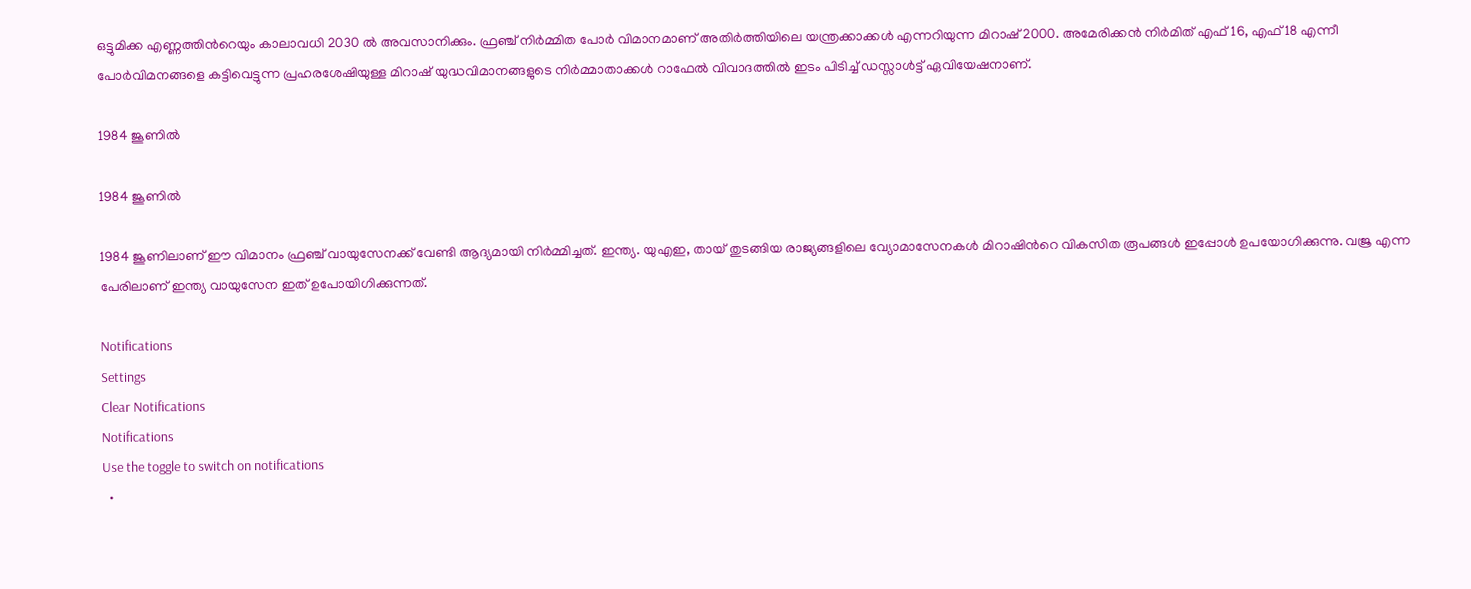ഒട്ടുമിക്ക എണ്ണത്തിന്‍റെയും കാലാവധി 2030 ല്‍ അവസാനിക്കും. ഫ്രഞ്ച് നിര്‍മ്മിത പോര്‍ വിമാനമാണ് അതിര്‍ത്തിയിലെ യന്ത്രക്കാക്കള്‍ എന്നറിയുന്ന മിറാഷ് 2000. അമേരിക്കന്‍ നിര്‍മിത് എഫ്16, എഫ് 18 എന്നീ പോര്‍വിമനങ്ങളെ കട്ടിവെട്ടുന്ന പ്രഹരശേഷിയുള്ള മിറാഷ് യുദ്ധവിമാനങ്ങളുടെ നിര്‍മ്മാതാക്കള്‍ റാഫേല്‍ വിവാദത്തില്‍ ഇടം പിടിച്ച് ഡസ്സാള്‍ട്ട് ഏവിയേഷനാണ്.

1984 ജൂണില്‍

1984 ജൂണില്‍

1984 ജൂണിലാണ് ഈ വിമാനം ഫ്രഞ്ച് വായുസേനക്ക് വേണ്ടി ആദ്യമായി നിര്‍മ്മിച്ചത്. ഇന്ത്യ. യുഎഇ, തായ് തുടങ്ങിയ രാജ്യങ്ങളിലെ വ്യോമാസേനകള്‍ മിറാഷിന്‍റെ വികസിത രൂപങ്ങള്‍ ഇപ്പോള്‍ ഉപയോഗിക്കുന്നു. വജ്ര എന്ന പേരിലാണ് ഇന്ത്യ വായുസേന ഇത് ഉപോയിഗിക്കുന്നത്.

Notifications
Settings
Clear Notifications
Notifications
Use the toggle to switch on notifications
  •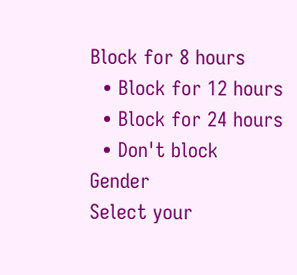Block for 8 hours
  • Block for 12 hours
  • Block for 24 hours
  • Don't block
Gender
Select your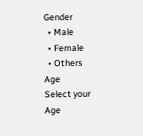Gender
  • Male
  • Female
  • Others
Age
Select your Age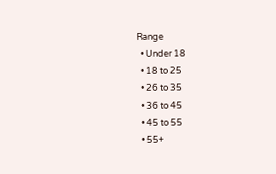Range
  • Under 18
  • 18 to 25
  • 26 to 35
  • 36 to 45
  • 45 to 55
  • 55+